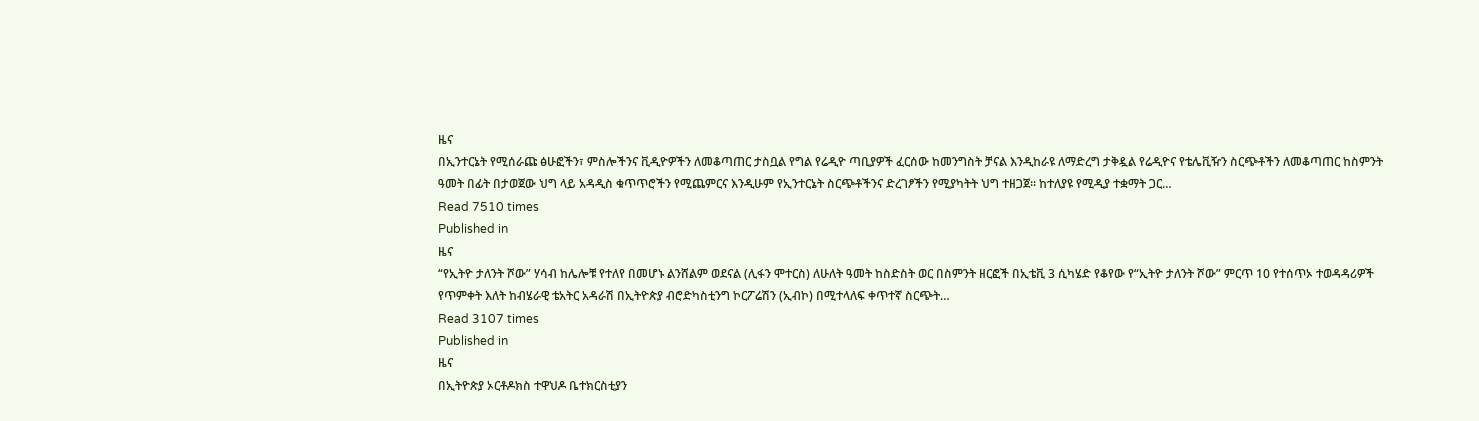ዜና
በኢንተርኔት የሚሰራጩ ፅሁፎችን፣ ምስሎችንና ቪዲዮዎችን ለመቆጣጠር ታስቧል የግል የሬዲዮ ጣቢያዎች ፈርሰው ከመንግስት ቻናል እንዲከራዩ ለማድረግ ታቅዷል የሬዲዮና የቴሌቪዥን ስርጭቶችን ለመቆጣጠር ከስምንት ዓመት በፊት በታወጀው ህግ ላይ አዳዲስ ቁጥጥሮችን የሚጨምርና እንዲሁም የኢንተርኔት ስርጭቶችንና ድረገፆችን የሚያካትት ህግ ተዘጋጀ፡፡ ከተለያዩ የሚዲያ ተቋማት ጋር…
Read 7510 times
Published in
ዜና
“የኢትዮ ታለንት ሾው” ሃሳብ ከሌሎቹ የተለየ በመሆኑ ልንሸልም ወደናል (ሊፋን ሞተርስ) ለሁለት ዓመት ከስድስት ወር በስምንት ዘርፎች በኢቴቪ 3 ሲካሄድ የቆየው የ“ኢትዮ ታለንት ሾው” ምርጥ 10 የተሰጥኦ ተወዳዳሪዎች የጥምቀት እለት ከብሄራዊ ቴአትር አዳራሽ በኢትዮጵያ ብሮድካስቲንግ ኮርፖሬሽን (ኢብኮ) በሚተላለፍ ቀጥተኛ ስርጭት…
Read 3107 times
Published in
ዜና
በኢትዮጵያ ኦርቶዶክስ ተዋህዶ ቤተክርስቲያን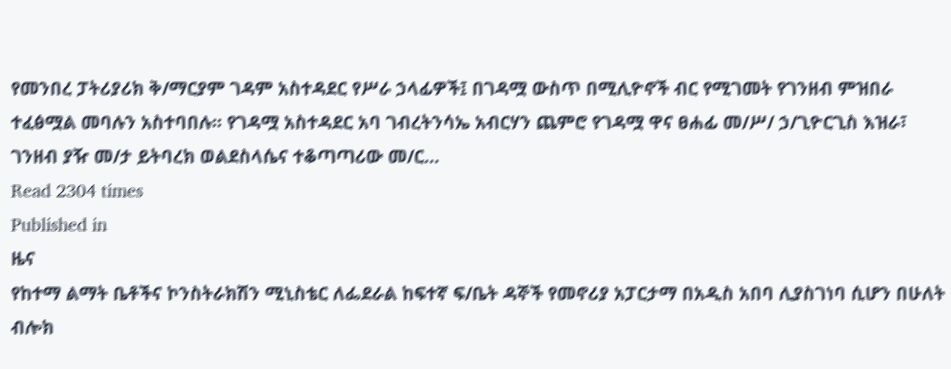የመንበረ ፓትሪያሪክ ቅ/ማርያም ገዳም አስተዳደር የሥራ ኃላፊዎች፤ በገዳሟ ውስጥ በሚሊዮኖች ብር የሚገመት የገንዘብ ምዝበራ ተፈፅሟል መባሉን አስተባበሉ፡፡ የገዳሟ አስተዳደር አባ ገብረትንሳኤ አብርሃን ጨምሮ የገዳሟ ዋና ፀሐፊ መ/ሥ/ ኃ/ጊዮርጊስ እዝራ፣ ገንዘብ ያዥ መ/ታ ይትባረክ ወልደስላሴና ተቆጣጣሪው መ/ር…
Read 2304 times
Published in
ዜና
የከተማ ልማት ቤቶችና ኮንስትራክሽን ሚኒስቴር ለፌደራል ከፍተኛ ፍ/ቤት ዳኞች የመኖሪያ አፓርታማ በአዲስ አበባ ሊያስገነባ ሲሆን በሁለት ብሎክ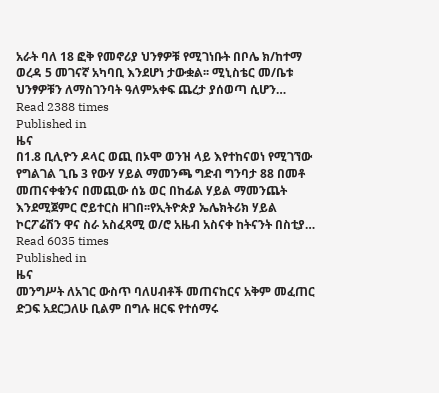አራት ባለ 18 ፎቅ የመኖሪያ ህንፃዎቹ የሚገነቡት በቦሌ ክ/ከተማ ወረዳ 5 መገናኛ አካባቢ እንደሆነ ታውቋል፡፡ ሚኒስቴር መ/ቤቱ ህንፃዎቹን ለማስገንባት ዓለምአቀፍ ጨረታ ያሰወጣ ሲሆን…
Read 2388 times
Published in
ዜና
በ1.8 ቢሊዮን ዶላር ወጪ በኦሞ ወንዝ ላይ እየተከናወነ የሚገኘው የግልገል ጊቤ 3 የውሃ ሃይል ማመንጫ ግድብ ግንባታ 88 በመቶ መጠናቀቁንና በመጪው ሰኔ ወር በከፊል ሃይል ማመንጨት እንደሚጀምር ሮይተርስ ዘገበ፡፡የኢትዮጵያ ኤሌክትሪክ ሃይል ኮርፖሬሽን ዋና ስራ አስፈጻሚ ወ/ሮ አዜብ አስናቀ ከትናንት በስቲያ…
Read 6035 times
Published in
ዜና
መንግሥት ለአገር ውስጥ ባለሀብቶች መጠናከርና አቅም መፈጠር ድጋፍ አደርጋለሁ ቢልም በግሉ ዘርፍ የተሰማሩ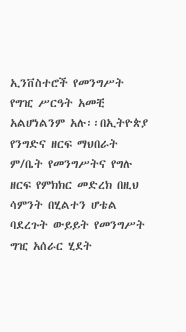ኢንቨስተሮች የመንግሥት የግዢ ሥርዓት አመቺ አልሆነልንም አሉ፡፡በኢትዮጵያ የንግድና ዘርፍ ማህበራት ም/ቤት የመንግሥትና የግሉ ዘርፍ የምክክር መድረክ በዚህ ሳምንት በሂልተን ሆቴል ባደረጉት ውይይት የመንግሥት ግዢ አሰራር ሂደት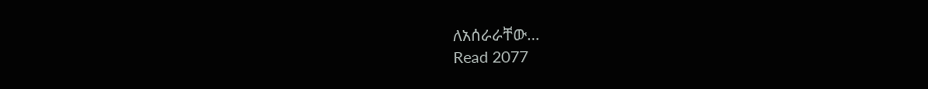ለአሰራራቸው…
Read 2077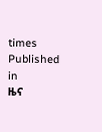times
Published in
ዜና